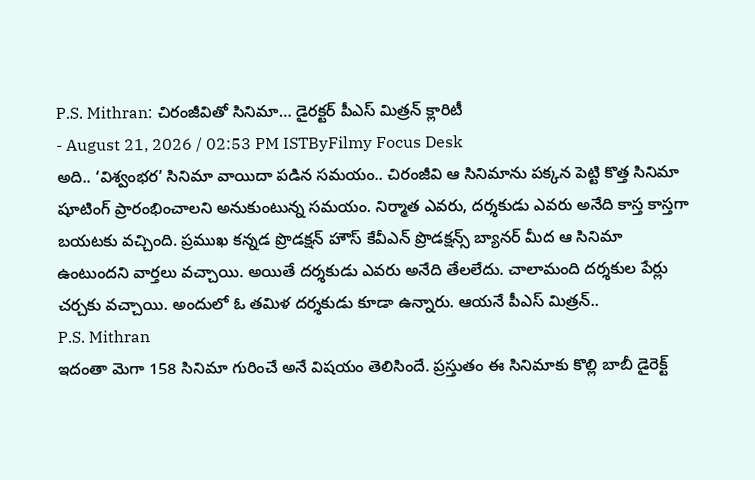P.S. Mithran: చిరంజీవితో సినిమా… డైరక్టర్ పీఎస్ మిత్రన్ క్లారిటీ
- August 21, 2026 / 02:53 PM ISTByFilmy Focus Desk
అది.. ‘విశ్వంభర’ సినిమా వాయిదా పడిన సమయం.. చిరంజీవి ఆ సినిమాను పక్కన పెట్టి కొత్త సినిమా షూటింగ్ ప్రారంభించాలని అనుకుంటున్న సమయం. నిర్మాత ఎవరు, దర్శకుడు ఎవరు అనేది కాస్త కాస్తగా బయటకు వచ్చింది. ప్రముఖ కన్నడ ప్రొడక్షన్ హౌస్ కేవీఎన్ ప్రొడక్షన్స్ బ్యానర్ మీద ఆ సినిమా ఉంటుందని వార్తలు వచ్చాయి. అయితే దర్శకుడు ఎవరు అనేది తేలలేదు. చాలామంది దర్శకుల పేర్లు చర్చకు వచ్చాయి. అందులో ఓ తమిళ దర్శకుడు కూడా ఉన్నారు. ఆయనే పీఎస్ మిత్రన్..
P.S. Mithran
ఇదంతా మెగా 158 సినిమా గురించే అనే విషయం తెలిసిందే. ప్రస్తుతం ఈ సినిమాకు కొల్లి బాబీ డైరెక్ట్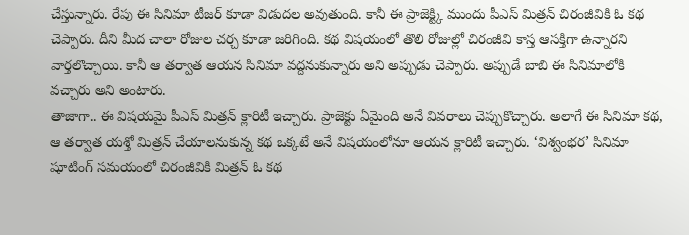చేస్తున్నారు. రేపు ఈ సినిమా టీజర్ కూడా విడుదల అవుతుంది. కానీ ఈ ప్రాజెక్ట్కి ముందు పీఎస్ మిత్రన్ చిరంజీవికి ఓ కథ చెప్పారు. దీని మీద చాలా రోజుల చర్చ కూడా జరిగింది. కథ విషయంలో తొలి రోజుల్లో చిరంజీవి కాస్త ఆసక్తిగా ఉన్నారని వార్తలొచ్చాయి. కానీ ఆ తర్వాత ఆయన సినిమా వద్దనుకున్నారు అని అప్పుడు చెప్పారు. అప్పుడే బాబి ఈ సినిమాలోకి వచ్చారు అని అంటారు.
తాజాగా.. ఈ విషయమై పీఎస్ మిత్రన్ క్లారిటీ ఇచ్చారు. ప్రాజెక్టు ఏమైంది అనే వివరాలు చెప్పుకొచ్చారు. అలాగే ఈ సినిమా కథ, ఆ తర్వాత యశ్తో మిత్రన్ చేయాలనుకున్న కథ ఒక్కటే అనే విషయంలోనూ ఆయన క్లారిటీ ఇచ్చారు. ‘విశ్వంభర’ సినిమా షూటింగ్ సమయంలో చిరంజీవికి మిత్రన్ ఓ కథ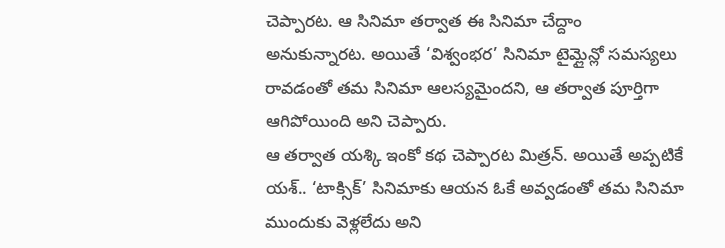చెప్పారట. ఆ సినిమా తర్వాత ఈ సినిమా చేద్దాం అనుకున్నారట. అయితే ‘విశ్వంభర’ సినిమా టైమ్లైన్లో సమస్యలు రావడంతో తమ సినిమా ఆలస్యమైందని, ఆ తర్వాత పూర్తిగా ఆగిపోయింది అని చెప్పారు.
ఆ తర్వాత యశ్కి ఇంకో కథ చెప్పారట మిత్రన్. అయితే అప్పటికే యశ్.. ‘టాక్సిక్’ సినిమాకు ఆయన ఓకే అవ్వడంతో తమ సినిమా ముందుకు వెళ్లలేదు అని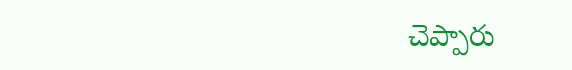చెప్పారు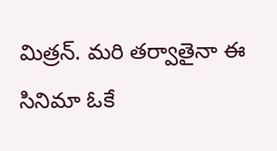మిత్రన్. మరి తర్వాతైనా ఈ సినిమా ఓకే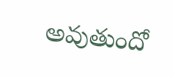అవుతుందో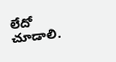లేదో చూడాలి.